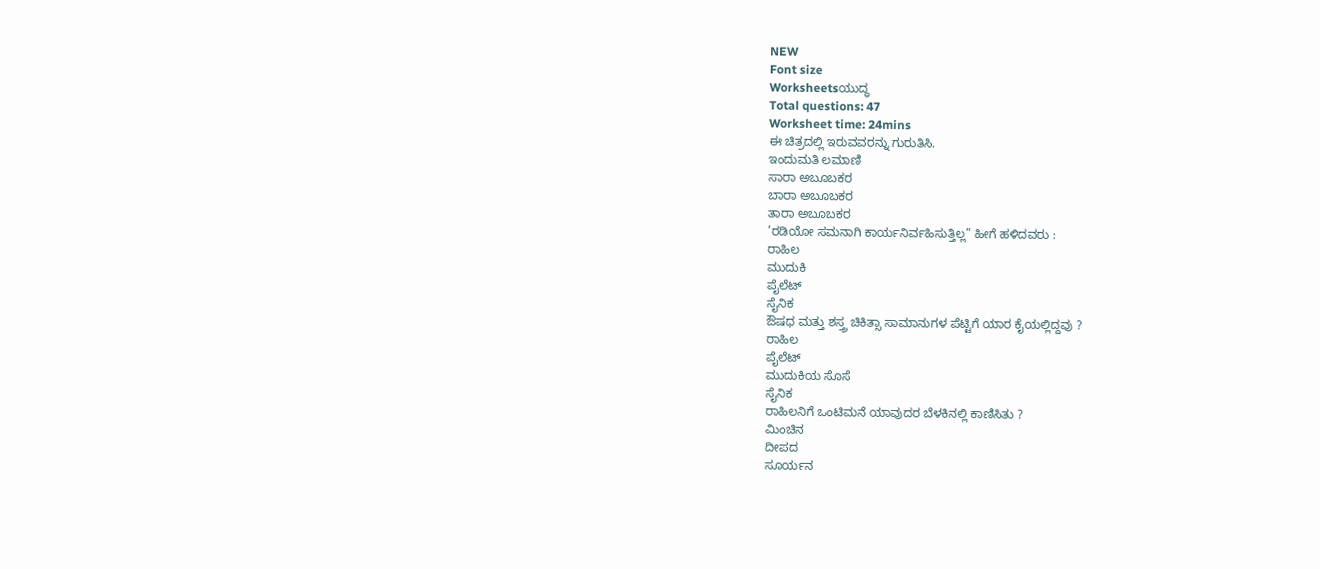NEW
Font size
Worksheetsಯುದ್ಧ
Total questions: 47
Worksheet time: 24mins
ಈ ಚಿತ್ರದಲ್ಲಿ ಇರುವವರನ್ನು ಗುರುತಿಸಿ.
ಇಂದುಮತಿ ಲಮಾಣಿ
ಸಾರಾ ಅಬೂಬಕರ
ಬಾರಾ ಅಬೂಬಕರ
ತಾರಾ ಅಬೂಬಕರ
’ರಡಿಯೋ ಸಮನಾಗಿ ಕಾರ್ಯನಿರ್ವಹಿಸುತ್ತಿಲ್ಲ” ಹೀಗೆ ಹಳಿದವರು :
ರಾಹಿಲ
ಮುದುಕಿ
ಪೈಲೆಟ್
ಸೈನಿಕ
ಔಷಧ ಮತ್ತು ಶಸ್ತ್ರ ಚಿಕಿತ್ಸಾ ಸಾಮಾನುಗಳ ಪೆಟ್ಟಿಗೆ ಯಾರ ಕೈಯಲ್ಲಿದ್ದವು ?
ರಾಹಿಲ
ಪೈಲೆಟ್
ಮುದುಕಿಯ ಸೊಸೆ
ಸೈನಿಕ
ರಾಹಿಲನಿಗೆ ಒಂಟಿಮನೆ ಯಾವುದರ ಬೆಳಕಿನಲ್ಲಿ ಕಾಣಿಸಿತು ?
ಮಿಂಚಿನ
ದೀಪದ
ಸೂರ್ಯನ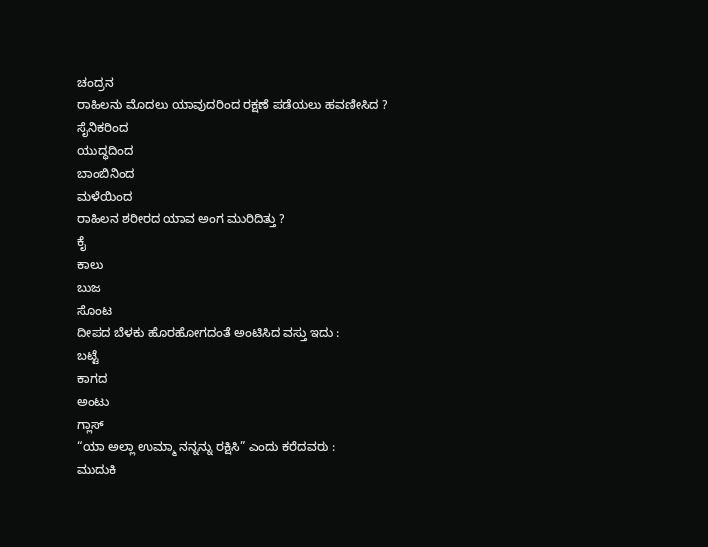ಚಂದ್ರನ
ರಾಹಿಲನು ಮೊದಲು ಯಾವುದರಿಂದ ರಕ್ಷಣೆ ಪಡೆಯಲು ಹವಣೀಸಿದ ?
ಸೈನಿಕರಿಂದ
ಯುದ್ಧದಿಂದ
ಬಾಂಬಿನಿಂದ
ಮಳೆಯಿಂದ
ರಾಹಿಲನ ಶರೀರದ ಯಾವ ಅಂಗ ಮುರಿದಿತ್ತು ?
ಕೈ
ಕಾಲು
ಬುಜ
ಸೊಂಟ
ದೀಪದ ಬೆಳಕು ಹೊರಹೋಗದಂತೆ ಅಂಟಿಸಿದ ವಸ್ತು ಇದು :
ಬಟ್ಟೆ
ಕಾಗದ
ಅಂಟು
ಗ್ಲಾಸ್
“ಯಾ ಅಲ್ಲಾ ಉಮ್ಮಾ ನನ್ನನ್ನು ರಕ್ಷಿಸಿ” ಎಂದು ಕರೆದವರು :
ಮುದುಕಿ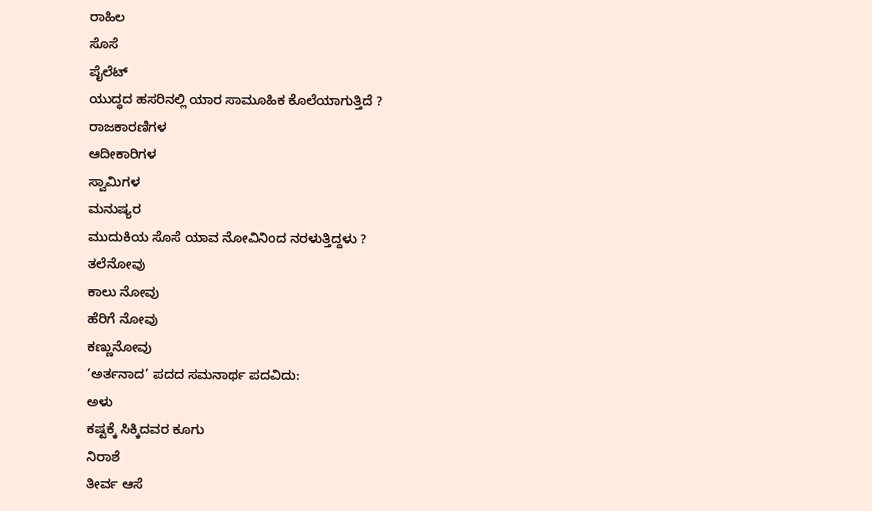ರಾಹಿಲ
ಸೊಸೆ
ಪೈಲೆಟ್
ಯುದ್ಧದ ಹಸರಿನಲ್ಲಿ ಯಾರ ಸಾಮೂಹಿಕ ಕೊಲೆಯಾಗುತ್ತಿದೆ ?
ರಾಜಕಾರಣಿಗಳ
ಆದೀಕಾರಿಗಳ
ಸ್ವಾಮಿಗಳ
ಮನುಷ್ಯರ
ಮುದುಕಿಯ ಸೊಸೆ ಯಾವ ನೋವಿನಿಂದ ನರಳುತ್ತಿದ್ದಳು ?
ತಲೆನೋವು
ಕಾಲು ನೋವು
ಹೆರಿಗೆ ನೋವು
ಕಣ್ಣುನೋವು
‘ಅರ್ತನಾದ’ ಪದದ ಸಮನಾರ್ಥ ಪದವಿದು:
ಅಳು
ಕಷ್ಟಕ್ಕೆ ಸಿಕ್ಕಿದವರ ಕೂಗು
ನಿರಾಶೆ
ತೀರ್ವ ಆಸೆ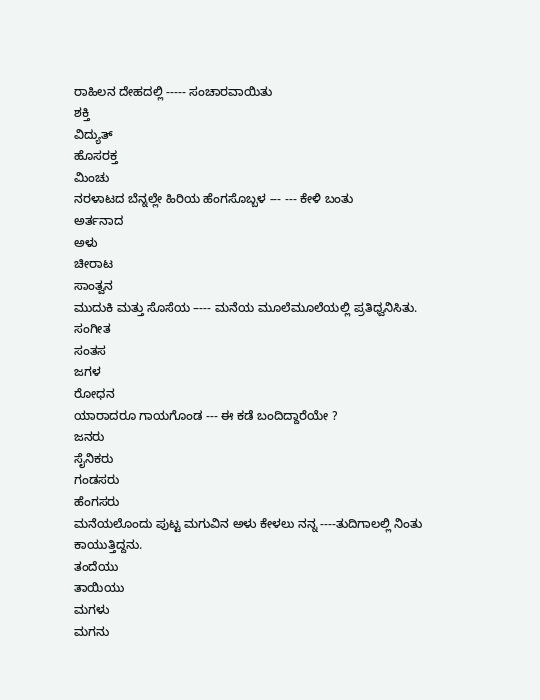ರಾಹಿಲನ ದೇಹದಲ್ಲಿ ----- ಸಂಚಾರವಾಯಿತು
ಶಕ್ತಿ
ವಿದ್ಯುತ್
ಹೊಸರಕ್ತ
ಮಿಂಚು
ನರಳಾಟದ ಬೆನ್ನಲ್ಲೇ ಹಿರಿಯ ಹೆಂಗಸೊಬ್ಬಳ --- --- ಕೇಳಿ ಬಂತು
ಅರ್ತನಾದ
ಅಳು
ಚೀರಾಟ
ಸಾಂತ್ವನ
ಮುದುಕಿ ಮತ್ತು ಸೊಸೆಯ –--- ಮನೆಯ ಮೂಲೆಮೂಲೆಯಲ್ಲಿ ಪ್ರತಿಧ್ವನಿಸಿತು.
ಸಂಗೀತ
ಸಂತಸ
ಜಗಳ
ರೋಧನ
ಯಾರಾದರೂ ಗಾಯಗೊಂಡ --- ಈ ಕಡೆ ಬಂದಿದ್ದಾರೆಯೇ ?
ಜನರು
ಸೈನಿಕರು
ಗಂಡಸರು
ಹೆಂಗಸರು
ಮನೆಯಲೊಂದು ಪುಟ್ಟ ಮಗುವಿನ ಅಳು ಕೇಳಲು ನನ್ನ ----ತುದಿಗಾಲಲ್ಲಿ ನಿಂತು ಕಾಯುತ್ತಿದ್ದನು.
ತಂದೆಯು
ತಾಯಿಯು
ಮಗಳು
ಮಗನು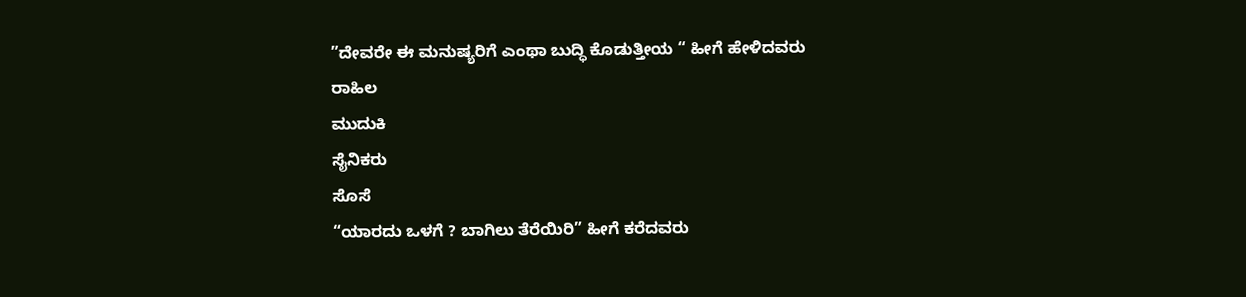”ದೇವರೇ ಈ ಮನುಷ್ಯರಿಗೆ ಎಂಥಾ ಬುದ್ಧಿ ಕೊಡುತ್ತೀಯ “ ಹೀಗೆ ಹೇಳಿದವರು
ರಾಹಿಲ
ಮುದುಕಿ
ಸೈನಿಕರು
ಸೊಸೆ
“ಯಾರದು ಒಳಗೆ ? ಬಾಗಿಲು ತೆರೆಯಿರಿ” ಹೀಗೆ ಕರೆದವರು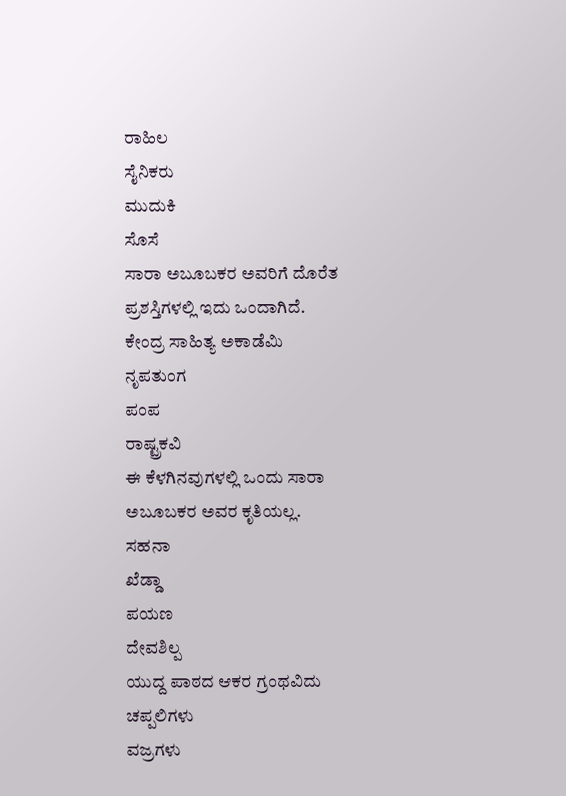ರಾಹಿಲ
ಸೈನಿಕರು
ಮುದುಕಿ
ಸೊಸೆ
ಸಾರಾ ಅಬೂಬಕರ ಅವರಿಗೆ ದೊರೆತ ಪ್ರಶಸ್ತಿಗಳಲ್ಲಿ ಇದು ಒಂದಾಗಿದೆ.
ಕೇಂದ್ರ ಸಾಹಿತ್ಯ ಅಕಾಡೆಮಿ
ನೃಪತುಂಗ
ಪಂಪ
ರಾಷ್ಟ್ರಕವಿ
ಈ ಕೆಳಗಿನವುಗಳಲ್ಲಿ ಒಂದು ಸಾರಾ ಅಬೂಬಕರ ಅವರ ಕೃತಿಯಲ್ಲ.
ಸಹನಾ
ಖೆಡ್ಡಾ
ಪಯಣ
ದೇವಶಿಲ್ಪ
ಯುದ್ದ ಪಾಠದ ಆಕರ ಗ್ರಂಥವಿದು
ಚಪ್ಪಲಿಗಳು
ವಜ್ರಗಳು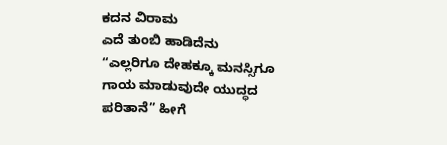ಕದನ ವಿರಾಮ
ಎದೆ ತುಂಬಿ ಹಾಡಿದೆನು
“ಎಲ್ಲರಿಗೂ ದೇಹಕ್ಕೂ ಮನಸ್ಸಿಗೂ ಗಾಯ ಮಾಡುವುದೇ ಯುದ್ಧದ ಪರಿತಾನೆ” ಹೀಗೆ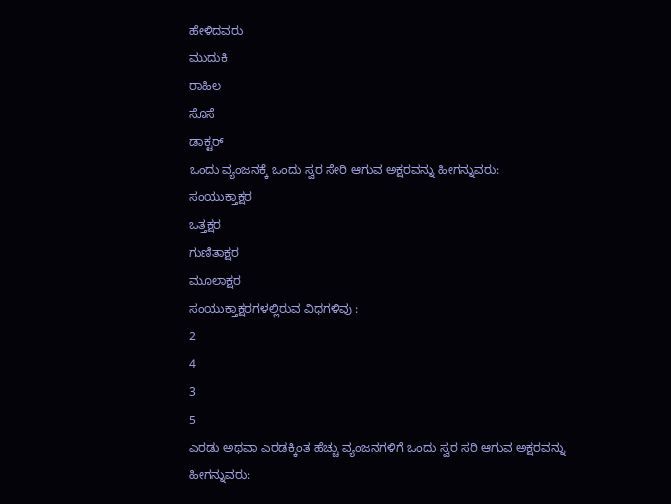ಹೇಳಿದವರು
ಮುದುಕಿ
ರಾಹಿಲ
ಸೊಸೆ
ಡಾಕ್ಟರ್
ಒಂದು ವ್ಯಂಜನಕ್ಕೆ ಒಂದು ಸ್ವರ ಸೇರಿ ಆಗುವ ಅಕ್ಷರವನ್ನು ಹೀಗನ್ನುವರು:
ಸಂಯುಕ್ತಾಕ್ಷರ
ಒತ್ತಕ್ಷರ
ಗುಣಿತಾಕ್ಷರ
ಮೂಲಾಕ್ಷರ
ಸಂಯುಕ್ತಾಕ್ಷರಗಳಲ್ಲಿರುವ ವಿಧಗಳಿವು :
2
4
3
5
ಎರಡು ಅಥವಾ ಎರಡಕ್ಕಿಂತ ಹೆಚ್ಚು ವ್ಯಂಜನಗಳಿಗೆ ಒಂದು ಸ್ವರ ಸರಿ ಆಗುವ ಅಕ್ಷರವನ್ನು ಹೀಗನ್ನುವರು: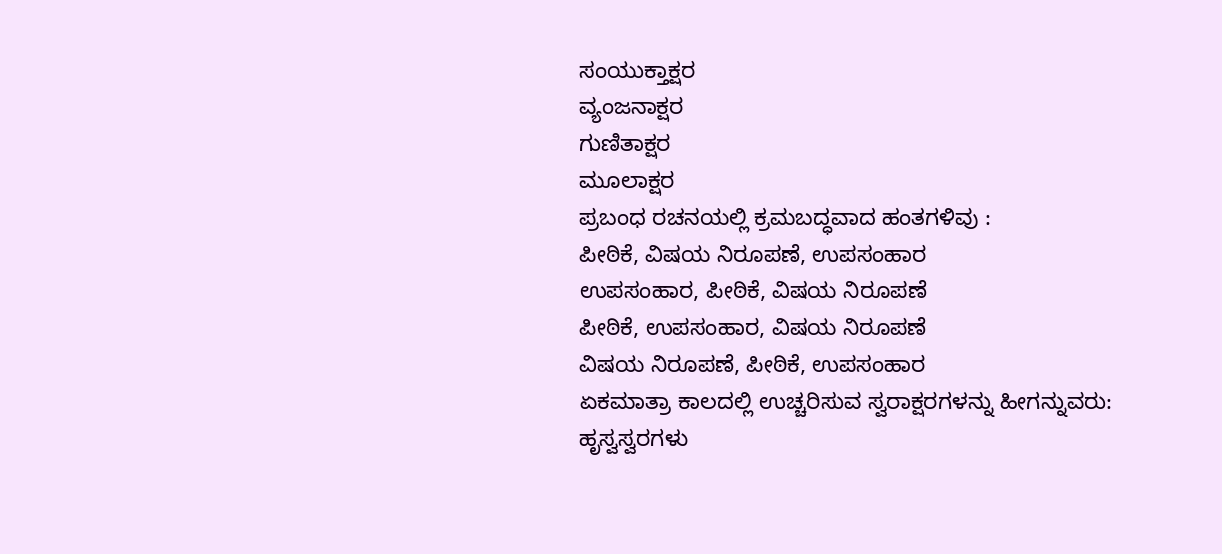ಸಂಯುಕ್ತಾಕ್ಷರ
ವ್ಯಂಜನಾಕ್ಷರ
ಗುಣಿತಾಕ್ಷರ
ಮೂಲಾಕ್ಷರ
ಪ್ರಬಂಧ ರಚನಯಲ್ಲಿ ಕ್ರಮಬದ್ಧವಾದ ಹಂತಗಳಿವು :
ಪೀಠಿಕೆ, ವಿಷಯ ನಿರೂಪಣೆ, ಉಪಸಂಹಾರ
ಉಪಸಂಹಾರ, ಪೀಠಿಕೆ, ವಿಷಯ ನಿರೂಪಣೆ
ಪೀಠಿಕೆ, ಉಪಸಂಹಾರ, ವಿಷಯ ನಿರೂಪಣೆ
ವಿಷಯ ನಿರೂಪಣೆ, ಪೀಠಿಕೆ, ಉಪಸಂಹಾರ
ಏಕಮಾತ್ರಾ ಕಾಲದಲ್ಲಿ ಉಚ್ಚರಿಸುವ ಸ್ವರಾಕ್ಷರಗಳನ್ನು ಹೀಗನ್ನುವರು:
ಹೃಸ್ವಸ್ವರಗಳು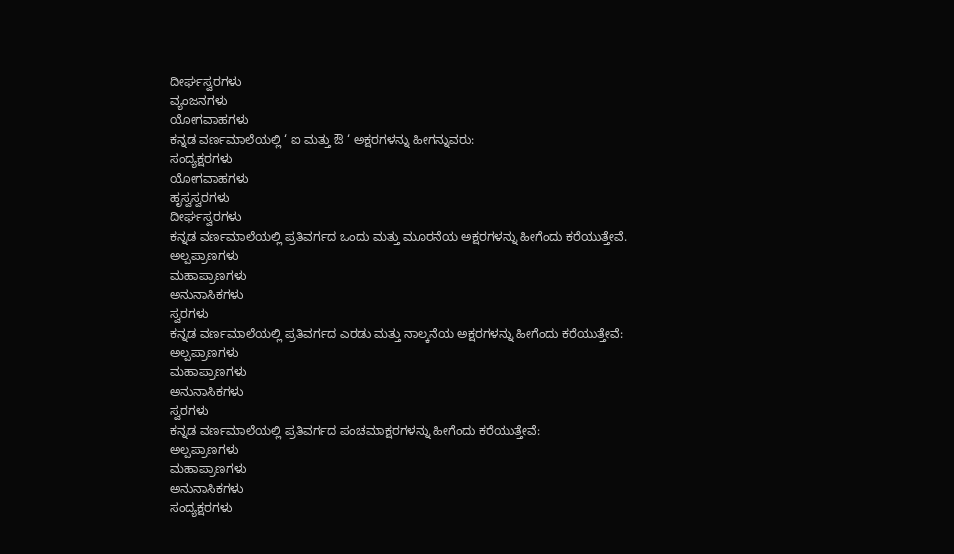ದೀರ್ಘಸ್ವರಗಳು
ವ್ಯಂಜನಗಳು
ಯೋಗವಾಹಗಳು
ಕನ್ನಡ ವರ್ಣಮಾಲೆಯಲ್ಲಿ ‘ ಐ ಮತ್ತು ಔ ‘ ಅಕ್ಷರಗಳನ್ನು ಹೀಗನ್ನುವರು:
ಸಂದ್ಯಕ್ಷರಗಳು
ಯೋಗವಾಹಗಳು
ಹೃಸ್ವಸ್ವರಗಳು
ದೀರ್ಘಸ್ವರಗಳು
ಕನ್ನಡ ವರ್ಣಮಾಲೆಯಲ್ಲಿ ಪ್ರತಿವರ್ಗದ ಒಂದು ಮತ್ತು ಮೂರನೆಯ ಅಕ್ಷರಗಳನ್ನು ಹೀಗೆಂದು ಕರೆಯುತ್ತೇವೆ.
ಅಲ್ಪಪ್ರಾಣಗಳು
ಮಹಾಪ್ರಾಣಗಳು
ಅನುನಾಸಿಕಗಳು
ಸ್ವರಗಳು
ಕನ್ನಡ ವರ್ಣಮಾಲೆಯಲ್ಲಿ ಪ್ರತಿವರ್ಗದ ಎರಡು ಮತ್ತು ನಾಲ್ಕನೆಯ ಅಕ್ಷರಗಳನ್ನು ಹೀಗೆಂದು ಕರೆಯುತ್ತೇವೆ:
ಅಲ್ಪಪ್ರಾಣಗಳು
ಮಹಾಪ್ರಾಣಗಳು
ಅನುನಾಸಿಕಗಳು
ಸ್ವರಗಳು
ಕನ್ನಡ ವರ್ಣಮಾಲೆಯಲ್ಲಿ ಪ್ರತಿವರ್ಗದ ಪಂಚಮಾಕ್ಷರಗಳನ್ನು ಹೀಗೆಂದು ಕರೆಯುತ್ತೇವೆ:
ಅಲ್ಪಪ್ರಾಣಗಳು
ಮಹಾಪ್ರಾಣಗಳು
ಅನುನಾಸಿಕಗಳು
ಸಂದ್ಯಕ್ಷರಗಳು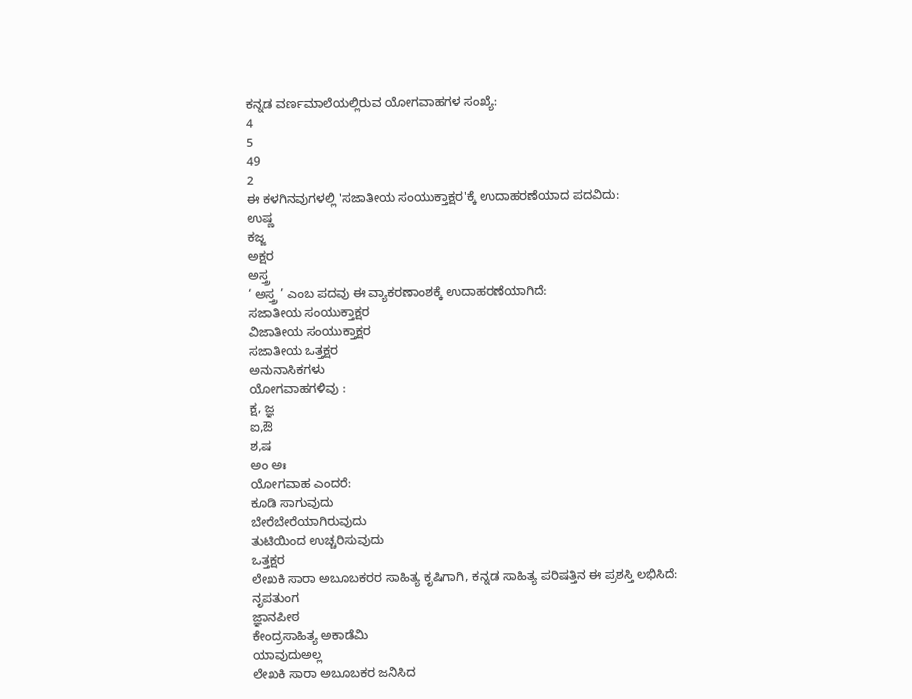ಕನ್ನಡ ವರ್ಣಮಾಲೆಯಲ್ಲಿರುವ ಯೋಗವಾಹಗಳ ಸಂಖ್ಯೆ:
4
5
49
2
ಈ ಕಳಗಿನವುಗಳಲ್ಲಿ 'ಸಜಾತೀಯ ಸಂಯುಕ್ತಾಕ್ಷರ'ಕ್ಕೆ ಉದಾಹರಣೆಯಾದ ಪದವಿದು:
ಉಷ್ಣ
ಕಜ್ಜ
ಅಕ್ಷರ
ಅಸ್ತ್ರ
‘ ಅಸ್ತ್ರ ’ ಎಂಬ ಪದವು ಈ ವ್ಯಾಕರಣಾಂಶಕ್ಕೆ ಉದಾಹರಣೆಯಾಗಿದೆ:
ಸಜಾತೀಯ ಸಂಯುಕ್ತಾಕ್ಷರ
ವಿಜಾತೀಯ ಸಂಯುಕ್ತಾಕ್ಷರ
ಸಜಾತೀಯ ಒತ್ತಕ್ಷರ
ಅನುನಾಸಿಕಗಳು
ಯೋಗವಾಹಗಳಿವು :
ಕ್ಷ, ಜ್ಞ
ಐ,ಔ
ಶ,ಷ
ಅಂ ಅಃ
ಯೋಗವಾಹ ಎಂದರೆ:
ಕೂಡಿ ಸಾಗುವುದು
ಬೇರೆಬೇರೆಯಾಗಿರುವುದು
ತುಟಿಯಿಂದ ಉಚ್ಚರಿಸುವುದು
ಒತ್ತಕ್ಷರ
ಲೇಖಕಿ ಸಾರಾ ಅಬೂಬಕರರ ಸಾಹಿತ್ಯ ಕೃಷಿಗಾಗಿ, ಕನ್ನಡ ಸಾಹಿತ್ಯ ಪರಿಷತ್ತಿನ ಈ ಪ್ರಶಸ್ತಿ ಲಭಿಸಿದೆ:
ನೃಪತುಂಗ
ಜ್ಞಾನಪೀಠ
ಕೇಂದ್ರಸಾಹಿತ್ಯ ಅಕಾಡೆಮಿ
ಯಾವುದುಅಲ್ಲ
ಲೇಖಕಿ ಸಾರಾ ಅಬೂಬಕರ ಜನಿಸಿದ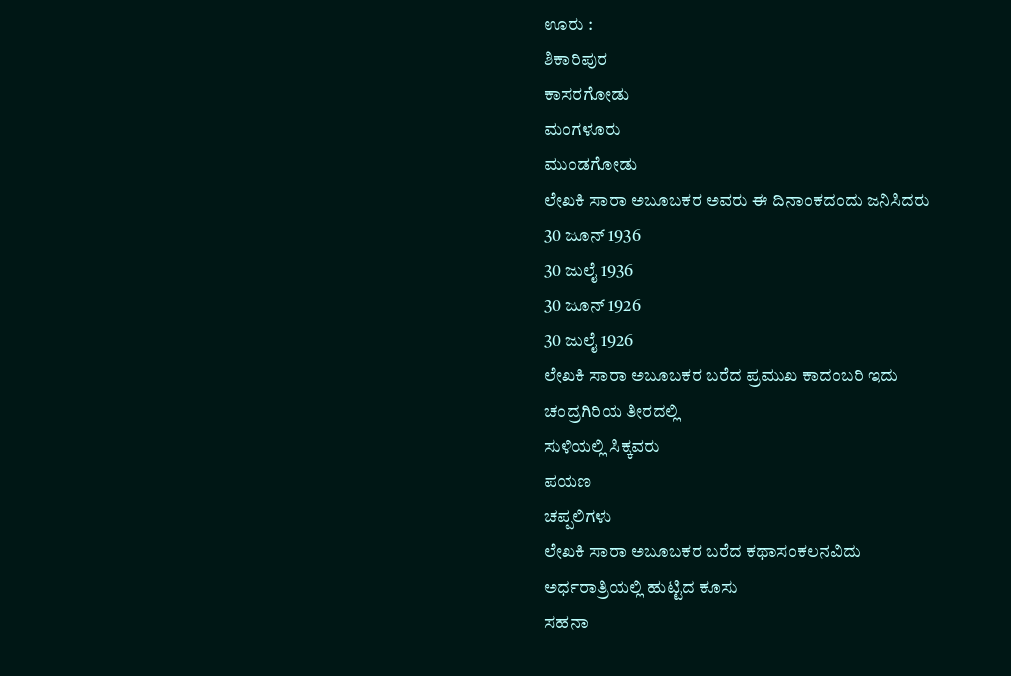ಊರು :
ಶಿಕಾರಿಪುರ
ಕಾಸರಗೋಡು
ಮಂಗಳೂರು
ಮುಂಡಗೋಡು
ಲೇಖಕಿ ಸಾರಾ ಅಬೂಬಕರ ಅವರು ಈ ದಿನಾಂಕದಂದು ಜನಿಸಿದರು
30 ಜೂನ್ 1936
30 ಜುಲೈ 1936
30 ಜೂನ್ 1926
30 ಜುಲೈ 1926
ಲೇಖಕಿ ಸಾರಾ ಅಬೂಬಕರ ಬರೆದ ಪ್ರಮುಖ ಕಾದಂಬರಿ ಇದು
ಚಂದ್ರಗಿರಿಯ ತೀರದಲ್ಲಿ
ಸುಳಿಯಲ್ಲಿ ಸಿಕ್ಕವರು
ಪಯಣ
ಚಪ್ಪಲಿಗಳು
ಲೇಖಕಿ ಸಾರಾ ಅಬೂಬಕರ ಬರೆದ ಕಥಾಸಂಕಲನವಿದು
ಅರ್ಧರಾತ್ರಿಯಲ್ಲಿ ಹುಟ್ಟಿದ ಕೂಸು
ಸಹನಾ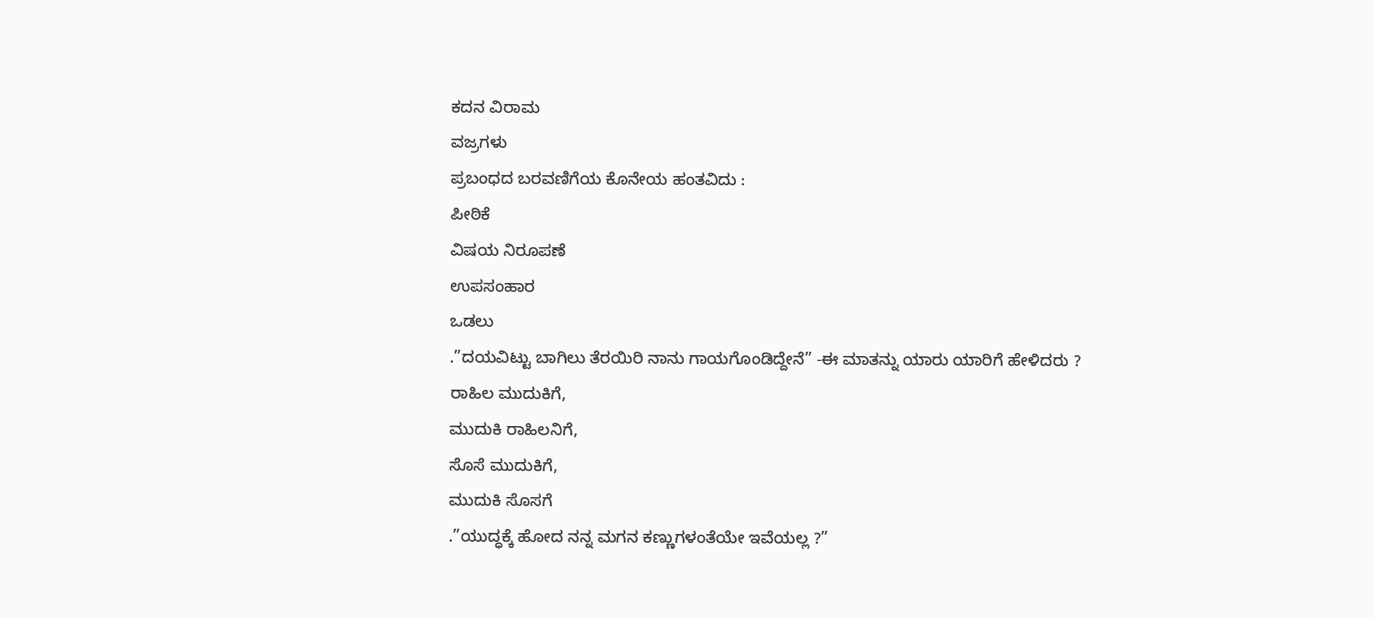ಕದನ ವಿರಾಮ
ವಜ್ರಗಳು
ಪ್ರಬಂಧದ ಬರವಣಿಗೆಯ ಕೊನೇಯ ಹಂತವಿದು :
ಪೀಠಿಕೆ
ವಿಷಯ ನಿರೂಪಣೆ
ಉಪಸಂಹಾರ
ಒಡಲು
.”ದಯವಿಟ್ಟು ಬಾಗಿಲು ತೆರಯಿರಿ ನಾನು ಗಾಯಗೊಂಡಿದ್ದೇನೆ” -ಈ ಮಾತನ್ನು ಯಾರು ಯಾರಿಗೆ ಹೇಳಿದರು ?
ರಾಹಿಲ ಮುದುಕಿಗೆ,
ಮುದುಕಿ ರಾಹಿಲನಿಗೆ,
ಸೊಸೆ ಮುದುಕಿಗೆ,
ಮುದುಕಿ ಸೊಸಗೆ
.”ಯುದ್ಧಕ್ಕೆ ಹೋದ ನನ್ನ ಮಗನ ಕಣ್ಣುಗಳಂತೆಯೇ ಇವೆಯಲ್ಲ ?”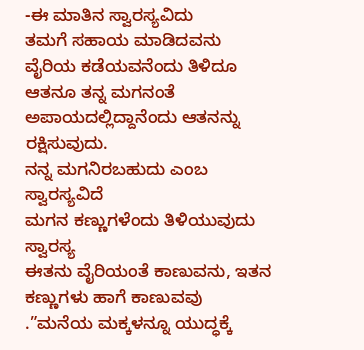-ಈ ಮಾತಿನ ಸ್ವಾರಸ್ಯವಿದು
ತಮಗೆ ಸಹಾಯ ಮಾಡಿದವನು ವೈರಿಯ ಕಡೆಯವನೆಂದು ತಿಳಿದೂ ಆತನೂ ತನ್ನ ಮಗನಂತೆ ಅಪಾಯದಲ್ಲಿದ್ದಾನೆಂದು ಆತನನ್ನು ರಕ್ಷಿಸುವುದು.
ನನ್ನ ಮಗನಿರಬಹುದು ಎಂಬ ಸ್ವಾರಸ್ಯವಿದೆ
ಮಗನ ಕಣ್ಣುಗಳೆಂದು ತಿಳಿಯುವುದು ಸ್ವಾರಸ್ಯ
ಈತನು ವೈರಿಯಂತೆ ಕಾಣುವನು, ಇತನ ಕಣ್ಣುಗಳು ಹಾಗೆ ಕಾಣುವವು
.”ಮನೆಯ ಮಕ್ಕಳನ್ನೂ ಯುದ್ಧಕ್ಕೆ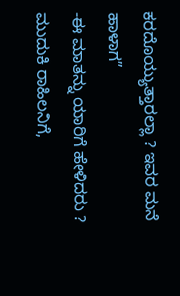ಕರದೊಯ್ಯುತ್ತಾರಲ್ಲಾ ? ಇವರ ಮನೆ ಹಾಳಾಗ”
-ಈ ಮಾತನ್ನು ಯಾರಿಗೆ ಹೇಳಿದರು ?
ಮುದುಕಿ ರಾಹಿಲನಿಗೆ,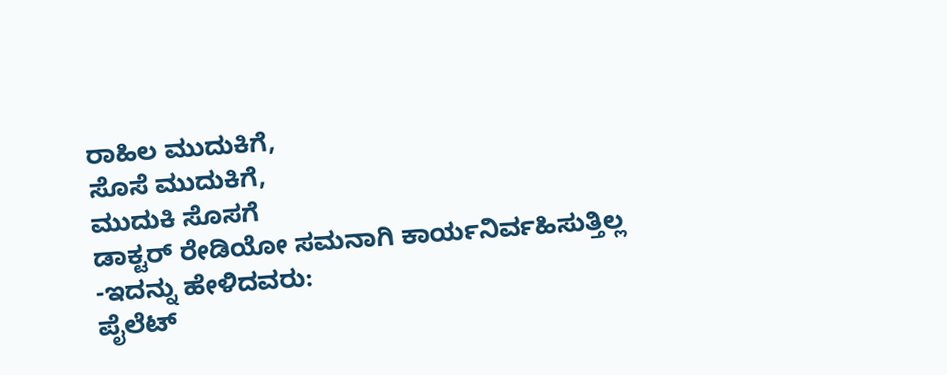ರಾಹಿಲ ಮುದುಕಿಗೆ,
ಸೊಸೆ ಮುದುಕಿಗೆ,
ಮುದುಕಿ ಸೊಸಗೆ
ಡಾಕ್ಟರ್ ರೇಡಿಯೋ ಸಮನಾಗಿ ಕಾರ್ಯನಿರ್ವಹಿಸುತ್ತಿಲ್ಲ
-ಇದನ್ನು ಹೇಳಿದವರು:
ಪೈಲೆಟ್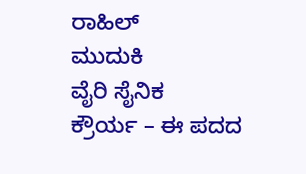ರಾಹಿಲ್
ಮುದುಕಿ
ವೈರಿ ಸೈನಿಕ
ಕ್ರೌರ್ಯ – ಈ ಪದದ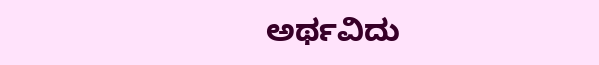ಅರ್ಥವಿದು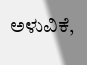ಅಳುವಿಕೆ,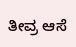ತೀವ್ರ ಆಸೆ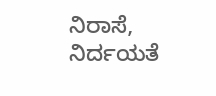ನಿರಾಸೆ,
ನಿರ್ದಯತೆ